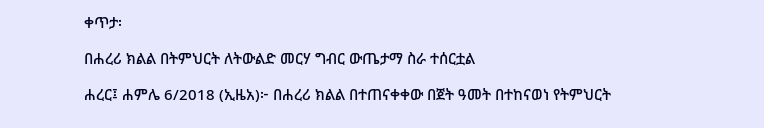ቀጥታ፡

በሐረሪ ክልል በትምህርት ለትውልድ መርሃ ግብር ውጤታማ ስራ ተሰርቷል

ሐረር፤ ሐምሌ 6/2018 (ኢዜአ)፦ በሐረሪ ክልል በተጠናቀቀው በጀት ዓመት በተከናወነ የትምህርት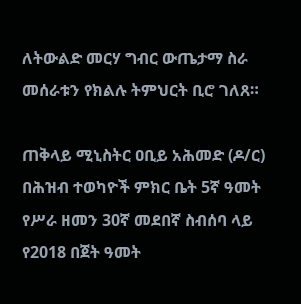ለትውልድ መርሃ ግብር ውጤታማ ስራ መሰራቱን የክልሉ ትምህርት ቢሮ ገለጸ።

ጠቅላይ ሚኒስትር ዐቢይ አሕመድ (ዶ/ር) በሕዝብ ተወካዮች ምክር ቤት 5ኛ ዓመት የሥራ ዘመን 30ኛ መደበኛ ስብሰባ ላይ የ2018 በጀት ዓመት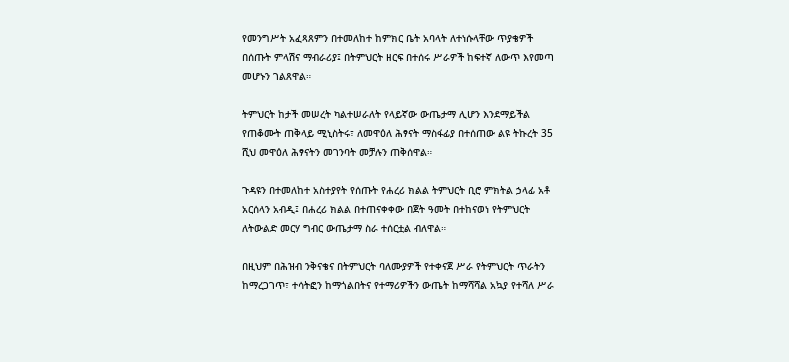የመንግሥት አፈጻጸምን በተመለከተ ከምክር ቤት አባላት ለተነሱላቸው ጥያቄዎች በሰጡት ምላሽና ማብራሪያ፤ በትምህርት ዘርፍ በተሰሩ ሥራዎች ከፍተኛ ለውጥ እየመጣ መሆኑን ገልጸዋል።

ትምህርት ከታች መሠረት ካልተሠራለት የላይኛው ውጤታማ ሊሆን እንደማይችል የጠቆሙት ጠቅላይ ሚኒስትሩ፣ ለመዋዕለ ሕፃናት ማስፋፊያ በተሰጠው ልዩ ትኩረት 35 ሺህ መዋዕለ ሕፃናትን መገንባት መቻሉን ጠቅሰዋል።

ጉዳዩን በተመለከተ አስተያየት የሰጡት የሐረሪ ክልል ትምህርት ቢሮ ምክትል ኃላፊ አቶ አርሰላን አብዲ፤ በሐረሪ ክልል በተጠናቀቀው በጀት ዓመት በተከናወነ የትምህርት ለትውልድ መርሃ ግብር ውጤታማ ስራ ተሰርቷል ብለዋል።

በዚህም በሕዝብ ንቅናቄና በትምህርት ባለሙያዎች የተቀናጀ ሥራ የትምህርት ጥራትን ከማረጋገጥ፣ ተሳትፎን ከማጎልበትና የተማሪዎችን ውጤት ከማሻሻል አኳያ የተሻለ ሥራ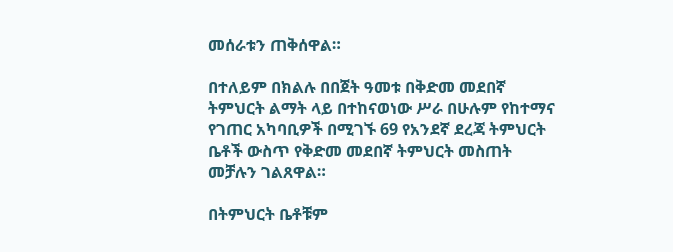መሰራቱን ጠቅሰዋል።

በተለይም በክልሉ በበጀት ዓመቱ በቅድመ መደበኛ ትምህርት ልማት ላይ በተከናወነው ሥራ በሁሉም የከተማና የገጠር አካባቢዎች በሚገኙ 69 የአንደኛ ደረጃ ትምህርት ቤቶች ውስጥ የቅድመ መደበኛ ትምህርት መስጠት መቻሉን ገልጸዋል።

በትምህርት ቤቶቹም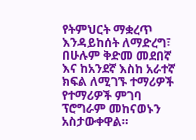የትምህርት ማቋረጥ እንዳይከሰት ለማድረግ፣ በሁሉም ቅድመ መደበኛ እና ከአንደኛ እስከ አራተኛ ክፍል ለሚገኙ ተማሪዎች የተማሪዎች ምገባ ፕሮግራም መከናወኑን አስታውቀዋል።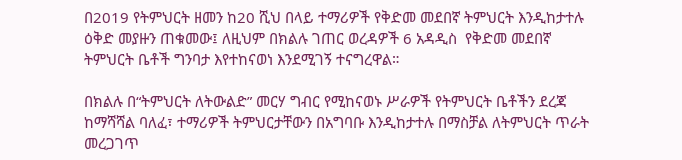በ2019 የትምህርት ዘመን ከ20 ሺህ በላይ ተማሪዎች የቅድመ መደበኛ ትምህርት እንዲከታተሉ ዕቅድ መያዙን ጠቁመው፤ ለዚህም በክልሉ ገጠር ወረዳዎች 6 አዳዲስ  የቅድመ መደበኛ ትምህርት ቤቶች ግንባታ እየተከናወነ እንደሚገኝ ተናግረዋል።

በክልሉ በ“ትምህርት ለትውልድ” መርሃ ግብር የሚከናወኑ ሥራዎች የትምህርት ቤቶችን ደረጃ ከማሻሻል ባለፈ፣ ተማሪዎች ትምህርታቸውን በአግባቡ እንዲከታተሉ በማስቻል ለትምህርት ጥራት መረጋገጥ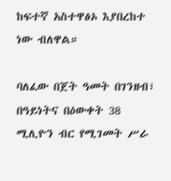ከፍተኛ አስተዋፅኦ እያበረከተ ነው ብለዋል።

ባለፈው በጀት ዓመት በገንዘብ፣ በዓይነትና በዕውቀት 38 ሚሊዮን ብር የሚገመት ሥራ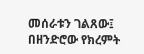መሰራቱን ገልጸው፤ በዘንድሮው የክረምት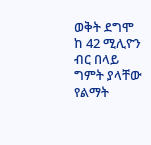ወቅት ደግሞ ከ 42 ሚሊዮን ብር በላይ ግምት ያላቸው የልማት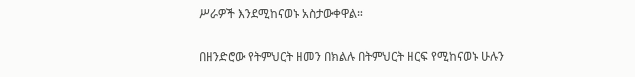ሥራዎች እንደሚከናወኑ አስታውቀዋል።

በዘንድሮው የትምህርት ዘመን በክልሉ በትምህርት ዘርፍ የሚከናወኑ ሁሉን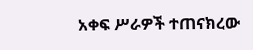አቀፍ ሥራዎች ተጠናክረው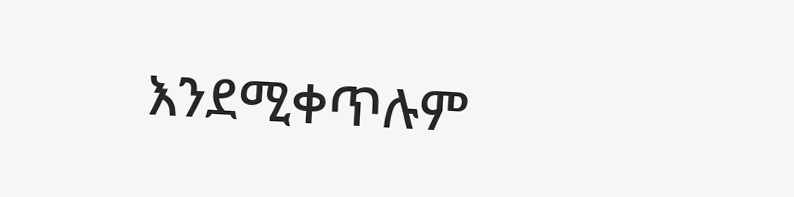እንደሚቀጥሉም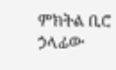ምክትል ቢሮ ኃላፊው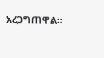አረጋግጠዋል።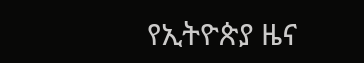የኢትዮጵያ ዜና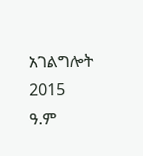አገልግሎት
2015
ዓ.ም